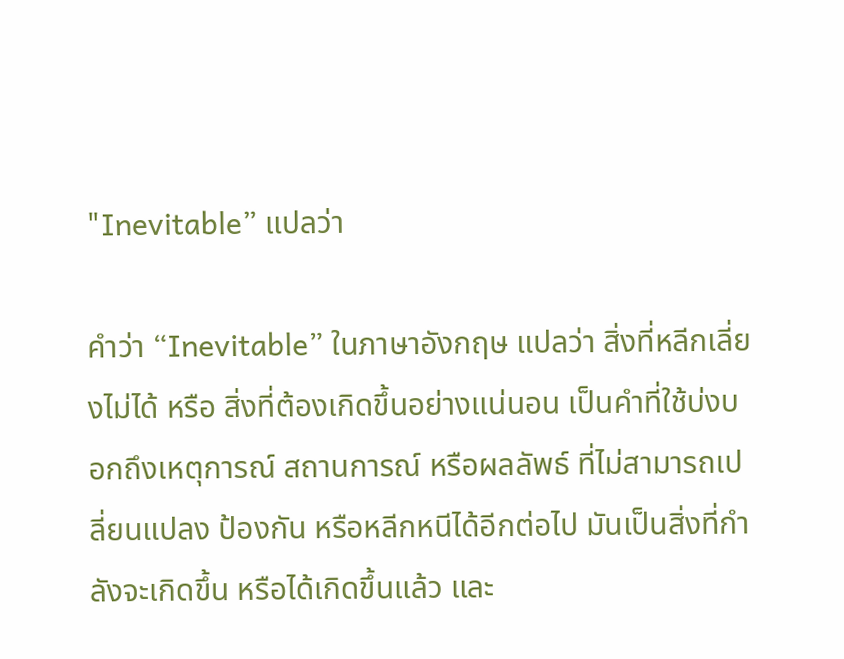"Inevitable” แปลว่า

คำว่า “Inevitable” ในภาษาอังกฤษ แปลว่า สิ่งที่หลีกเลี่ยงไม่ได้ หรือ สิ่งที่ต้องเกิดขึ้นอย่างแน่นอน เป็นคำที่ใช้บ่งบอกถึงเหตุการณ์ สถานการณ์ หรือผลลัพธ์ ที่ไม่สามารถเปลี่ยนแปลง ป้องกัน หรือหลีกหนีได้อีกต่อไป มันเป็นสิ่งที่กำลังจะเกิดขึ้น หรือได้เกิดขึ้นแล้ว และ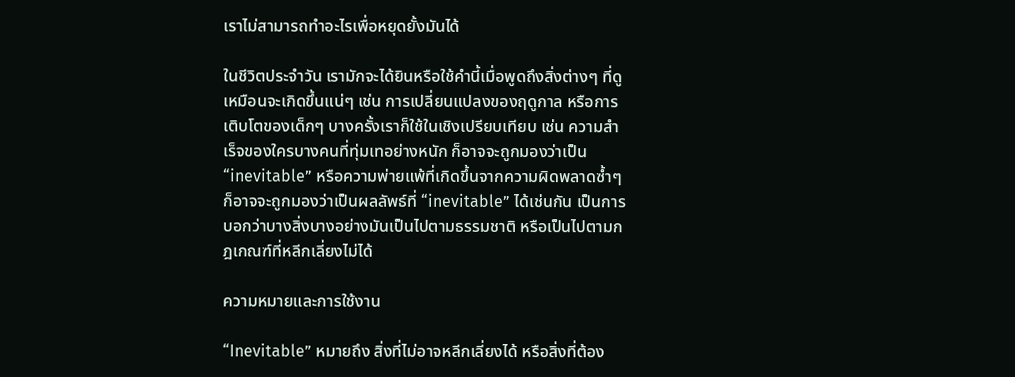เราไม่สามารถทำอะไรเพื่อหยุดยั้งมันได้

ในชีวิตประจำวัน เรามักจะได้ยินหรือใช้คำนี้เมื่อพูดถึงสิ่งต่างๆ ที่ดูเหมือนจะเกิดขึ้นแน่ๆ เช่น การเปลี่ยนแปลงของฤดูกาล หรือการเติบโตของเด็กๆ บางครั้งเราก็ใช้ในเชิงเปรียบเทียบ เช่น ความสำเร็จของใครบางคนที่ทุ่มเทอย่างหนัก ก็อาจจะถูกมองว่าเป็น “inevitable” หรือความพ่ายแพ้ที่เกิดขึ้นจากความผิดพลาดซ้ำๆ ก็อาจจะถูกมองว่าเป็นผลลัพธ์ที่ “inevitable” ได้เช่นกัน เป็นการบอกว่าบางสิ่งบางอย่างมันเป็นไปตามธรรมชาติ หรือเป็นไปตามกฎเกณฑ์ที่หลีกเลี่ยงไม่ได้

ความหมายและการใช้งาน

“Inevitable” หมายถึง สิ่งที่ไม่อาจหลีกเลี่ยงได้ หรือสิ่งที่ต้อง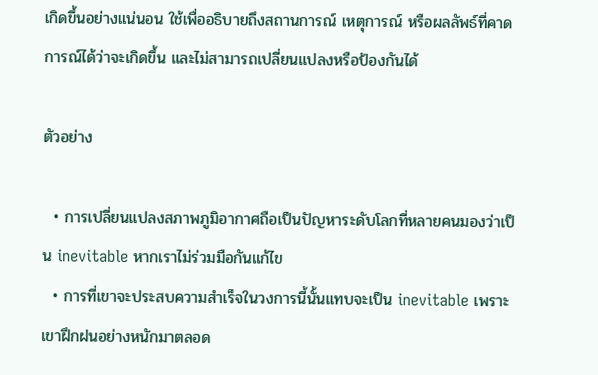เกิดขึ้นอย่างแน่นอน ใช้เพื่ออธิบายถึงสถานการณ์ เหตุการณ์ หรือผลลัพธ์ที่คาดการณ์ได้ว่าจะเกิดขึ้น และไม่สามารถเปลี่ยนแปลงหรือป้องกันได้

ตัวอย่าง

  • การเปลี่ยนแปลงสภาพภูมิอากาศถือเป็นปัญหาระดับโลกที่หลายคนมองว่าเป็น inevitable หากเราไม่ร่วมมือกันแก้ไข
  • การที่เขาจะประสบความสำเร็จในวงการนี้นั้นแทบจะเป็น inevitable เพราะเขาฝึกฝนอย่างหนักมาตลอด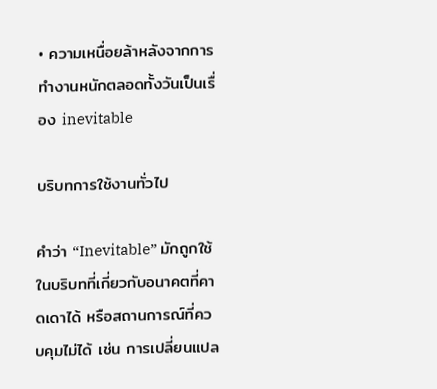• ความเหนื่อยล้าหลังจากการทำงานหนักตลอดทั้งวันเป็นเรื่อง inevitable

บริบทการใช้งานทั่วไป

คำว่า “Inevitable” มักถูกใช้ในบริบทที่เกี่ยวกับอนาคตที่คาดเดาได้ หรือสถานการณ์ที่ควบคุมไม่ได้ เช่น การเปลี่ยนแปล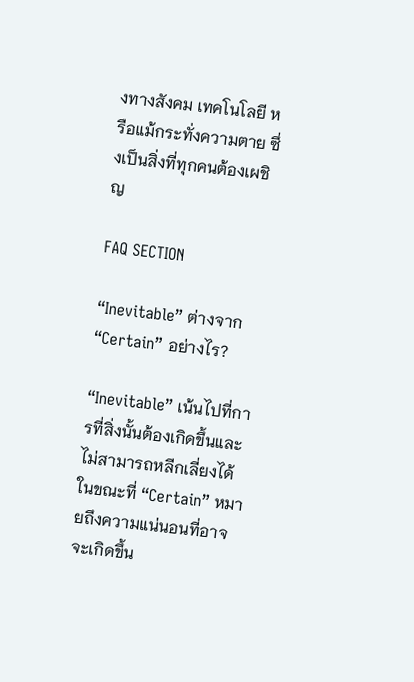งทางสังคม เทคโนโลยี หรือแม้กระทั่งความตาย ซึ่งเป็นสิ่งที่ทุกคนต้องเผชิญ

FAQ SECTION

“Inevitable” ต่างจาก “Certain” อย่างไร?

“Inevitable” เน้นไปที่การที่สิ่งนั้นต้องเกิดขึ้นและไม่สามารถหลีกเลี่ยงได้ ในขณะที่ “Certain” หมายถึงความแน่นอนที่อาจจะเกิดขึ้น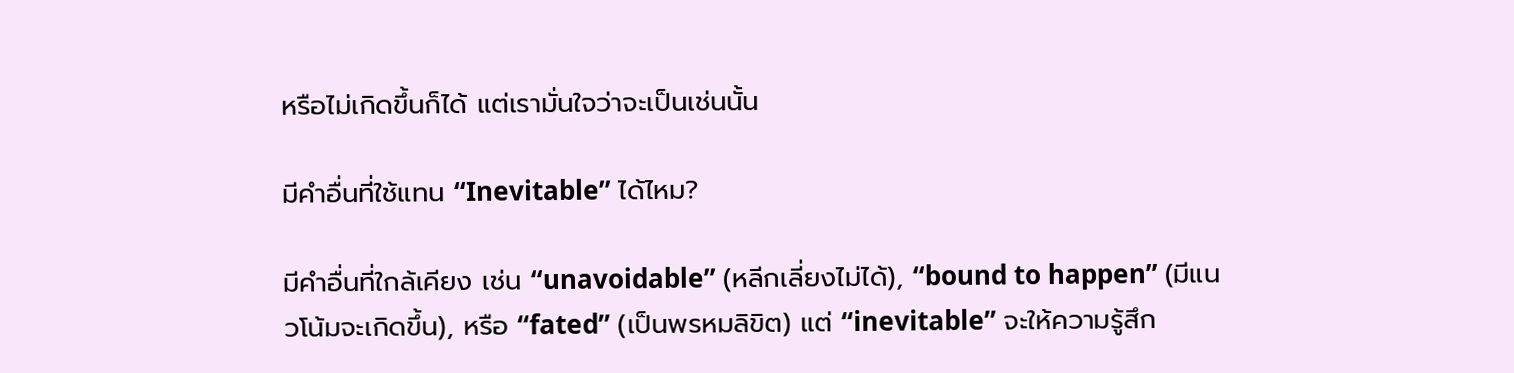หรือไม่เกิดขึ้นก็ได้ แต่เรามั่นใจว่าจะเป็นเช่นนั้น

มีคำอื่นที่ใช้แทน “Inevitable” ได้ไหม?

มีคำอื่นที่ใกล้เคียง เช่น “unavoidable” (หลีกเลี่ยงไม่ได้), “bound to happen” (มีแนวโน้มจะเกิดขึ้น), หรือ “fated” (เป็นพรหมลิขิต) แต่ “inevitable” จะให้ความรู้สึก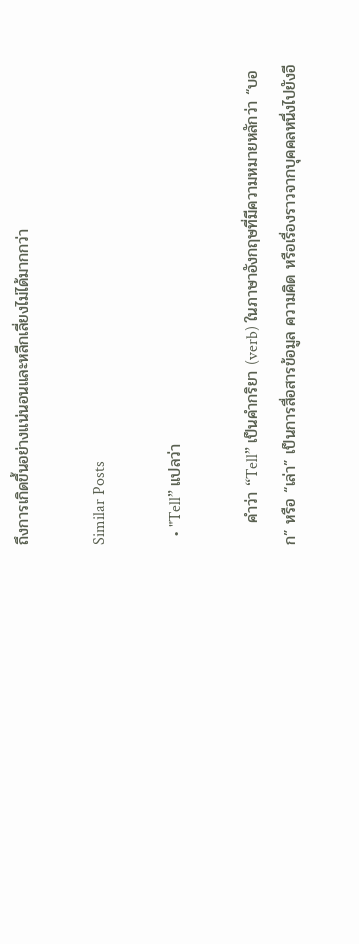ถึงการเกิดขึ้นอย่างแน่นอนและหลีกเลี่ยงไม่ได้มากกว่า

Similar Posts

  • "Tell” แปลว่า

    คำว่า “Tell” เป็นคำกริยา (verb) ในภาษาอังกฤษที่มีความหมายหลักว่า “บอก” หรือ “เล่า” เป็นการสื่อสารข้อมูล ความคิด หรือเรื่องราวจากบุคคลหนึ่งไปยังอี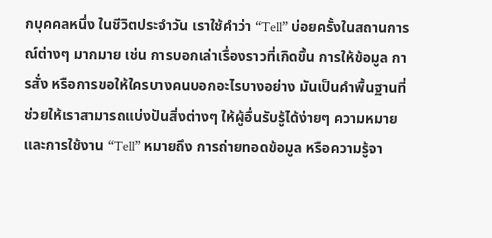กบุคคลหนึ่ง ในชีวิตประจำวัน เราใช้คำว่า “Tell” บ่อยครั้งในสถานการณ์ต่างๆ มากมาย เช่น การบอกเล่าเรื่องราวที่เกิดขึ้น การให้ข้อมูล การสั่ง หรือการขอให้ใครบางคนบอกอะไรบางอย่าง มันเป็นคำพื้นฐานที่ช่วยให้เราสามารถแบ่งปันสิ่งต่างๆ ให้ผู้อื่นรับรู้ได้ง่ายๆ ความหมายและการใช้งาน “Tell” หมายถึง การถ่ายทอดข้อมูล หรือความรู้จา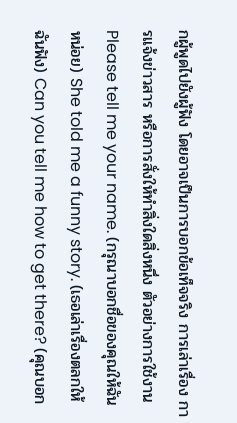กผู้พูดไปยังผู้ฟัง โดยอาจเป็นการบอกข้อเท็จจริง การเล่าเรื่อง การแจ้งข่าวสาร หรือการสั่งให้ทำสิ่งใดสิ่งหนึ่ง ตัวอย่างการใช้งาน Please tell me your name. (กรุณาบอกชื่อของคุณให้ฉันหน่อย) She told me a funny story. (เธอเล่าเรื่องตลกให้ฉันฟัง) Can you tell me how to get there? (คุณบอก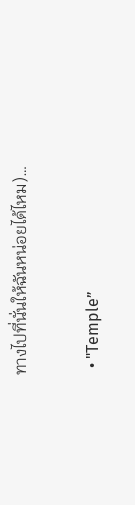ทางไปที่นั่นให้ฉันหน่อยได้ไหม)…

  • "Temple”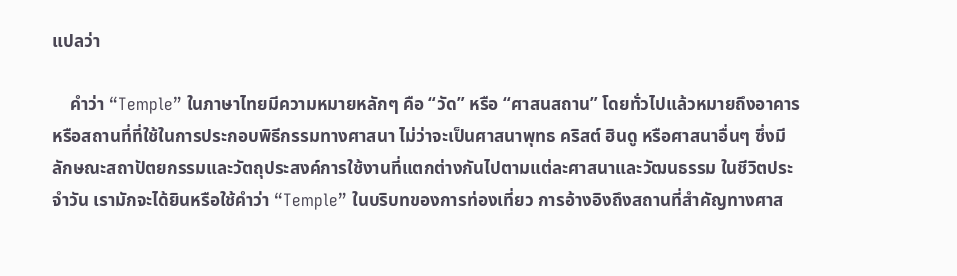แปลว่า

    คำว่า “Temple” ในภาษาไทยมีความหมายหลักๆ คือ “วัด” หรือ “ศาสนสถาน” โดยทั่วไปแล้วหมายถึงอาคารหรือสถานที่ที่ใช้ในการประกอบพิธีกรรมทางศาสนา ไม่ว่าจะเป็นศาสนาพุทธ คริสต์ ฮินดู หรือศาสนาอื่นๆ ซึ่งมีลักษณะสถาปัตยกรรมและวัตถุประสงค์การใช้งานที่แตกต่างกันไปตามแต่ละศาสนาและวัฒนธรรม ในชีวิตประจำวัน เรามักจะได้ยินหรือใช้คำว่า “Temple” ในบริบทของการท่องเที่ยว การอ้างอิงถึงสถานที่สำคัญทางศาส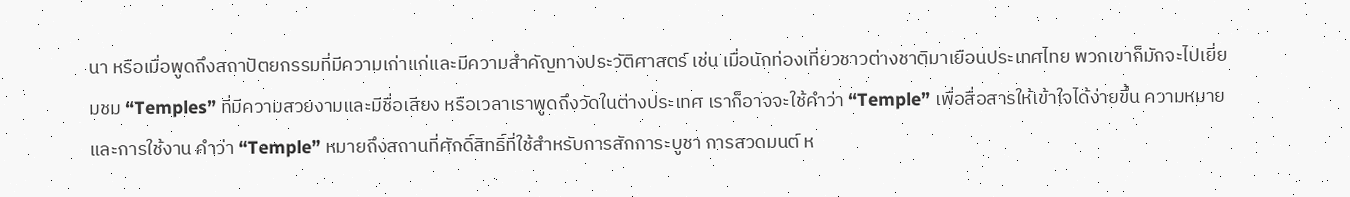นา หรือเมื่อพูดถึงสถาปัตยกรรมที่มีความเก่าแก่และมีความสำคัญทางประวัติศาสตร์ เช่น เมื่อนักท่องเที่ยวชาวต่างชาติมาเยือนประเทศไทย พวกเขาก็มักจะไปเยี่ยมชม “Temples” ที่มีความสวยงามและมีชื่อเสียง หรือเวลาเราพูดถึงวัดในต่างประเทศ เราก็อาจจะใช้คำว่า “Temple” เพื่อสื่อสารให้เข้าใจได้ง่ายขึ้น ความหมายและการใช้งาน คำว่า “Temple” หมายถึงสถานที่ศักดิ์สิทธิ์ที่ใช้สำหรับการสักการะบูชา การสวดมนต์ ห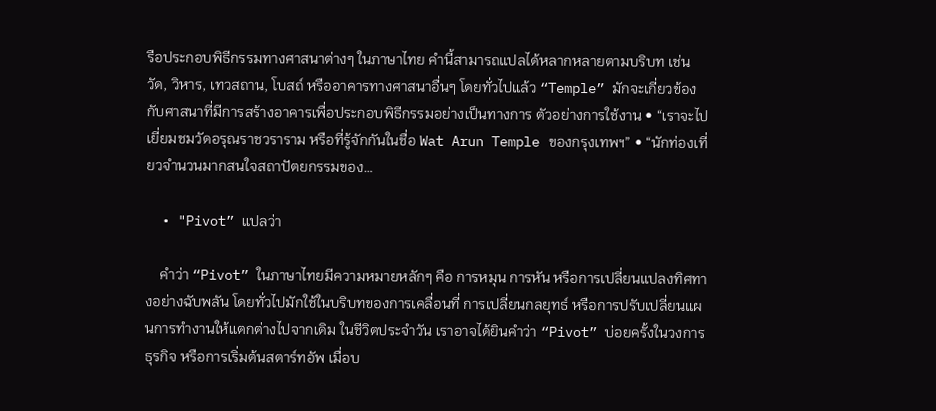รือประกอบพิธีกรรมทางศาสนาต่างๆ ในภาษาไทย คำนี้สามารถแปลได้หลากหลายตามบริบท เช่น วัด, วิหาร, เทวสถาน, โบสถ์ หรืออาคารทางศาสนาอื่นๆ โดยทั่วไปแล้ว “Temple” มักจะเกี่ยวข้องกับศาสนาที่มีการสร้างอาคารเพื่อประกอบพิธีกรรมอย่างเป็นทางการ ตัวอย่างการใช้งาน • “เราจะไปเยี่ยมชมวัดอรุณราชวราราม หรือที่รู้จักกันในชื่อ Wat Arun Temple ของกรุงเทพฯ” • “นักท่องเที่ยวจำนวนมากสนใจสถาปัตยกรรมของ…

  • "Pivot” แปลว่า

    คำว่า “Pivot” ในภาษาไทยมีความหมายหลักๆ คือ การหมุน การหัน หรือการเปลี่ยนแปลงทิศทางอย่างฉับพลัน โดยทั่วไปมักใช้ในบริบทของการเคลื่อนที่ การเปลี่ยนกลยุทธ์ หรือการปรับเปลี่ยนแผนการทำงานให้แตกต่างไปจากเดิม ในชีวิตประจำวัน เราอาจได้ยินคำว่า “Pivot” บ่อยครั้งในวงการธุรกิจ หรือการเริ่มต้นสตาร์ทอัพ เมื่อบ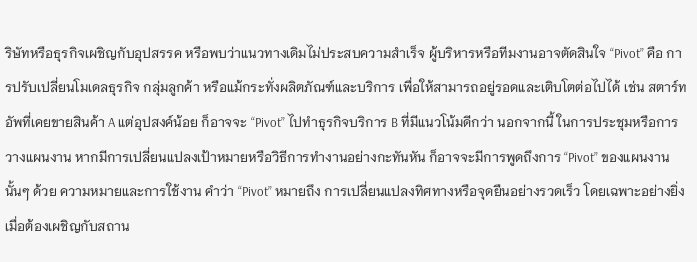ริษัทหรือธุรกิจเผชิญกับอุปสรรค หรือพบว่าแนวทางเดิมไม่ประสบความสำเร็จ ผู้บริหารหรือทีมงานอาจตัดสินใจ “Pivot” คือ การปรับเปลี่ยนโมเดลธุรกิจ กลุ่มลูกค้า หรือแม้กระทั่งผลิตภัณฑ์และบริการ เพื่อให้สามารถอยู่รอดและเติบโตต่อไปได้ เช่น สตาร์ทอัพที่เคยขายสินค้า A แต่อุปสงค์น้อย ก็อาจจะ “Pivot” ไปทำธุรกิจบริการ B ที่มีแนวโน้มดีกว่า นอกจากนี้ ในการประชุมหรือการวางแผนงาน หากมีการเปลี่ยนแปลงเป้าหมายหรือวิธีการทำงานอย่างกะทันหัน ก็อาจจะมีการพูดถึงการ “Pivot” ของแผนงานนั้นๆ ด้วย ความหมายและการใช้งาน คำว่า “Pivot” หมายถึง การเปลี่ยนแปลงทิศทางหรือจุดยืนอย่างรวดเร็ว โดยเฉพาะอย่างยิ่งเมื่อต้องเผชิญกับสถาน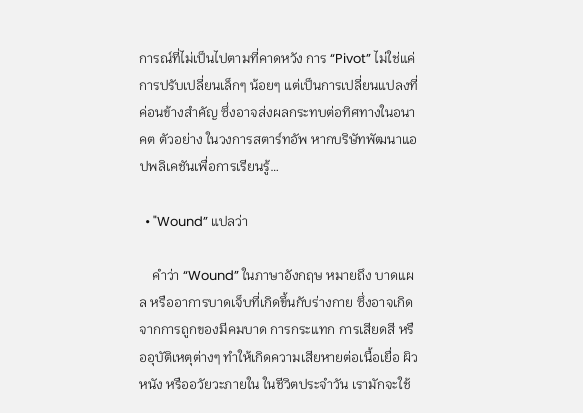การณ์ที่ไม่เป็นไปตามที่คาดหวัง การ “Pivot” ไม่ใช่แค่การปรับเปลี่ยนเล็กๆ น้อยๆ แต่เป็นการเปลี่ยนแปลงที่ค่อนข้างสำคัญ ซึ่งอาจส่งผลกระทบต่อทิศทางในอนาคต ตัวอย่าง ในวงการสตาร์ทอัพ หากบริษัทพัฒนาแอปพลิเคชันเพื่อการเรียนรู้…

  • "Wound” แปลว่า

    คำว่า “Wound” ในภาษาอังกฤษ หมายถึง บาดแผล หรืออาการบาดเจ็บที่เกิดขึ้นกับร่างกาย ซึ่งอาจเกิดจากการถูกของมีคมบาด การกระแทก การเสียดสี หรืออุบัติเหตุต่างๆ ทำให้เกิดความเสียหายต่อเนื้อเยื่อ ผิวหนัง หรืออวัยวะภายใน ในชีวิตประจำวัน เรามักจะใช้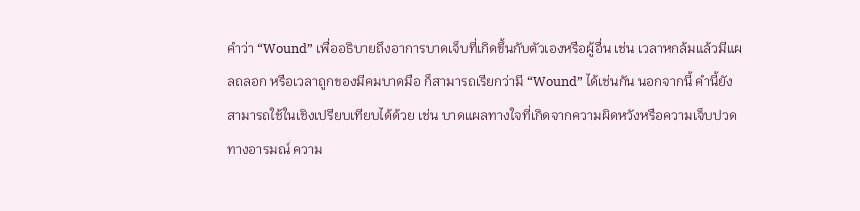คำว่า “Wound” เพื่ออธิบายถึงอาการบาดเจ็บที่เกิดขึ้นกับตัวเองหรือผู้อื่น เช่น เวลาหกล้มแล้วมีแผลถลอก หรือเวลาถูกของมีคมบาดมือ ก็สามารถเรียกว่ามี “Wound” ได้เช่นกัน นอกจากนี้ คำนี้ยังสามารถใช้ในเชิงเปรียบเทียบได้ด้วย เช่น บาดแผลทางใจที่เกิดจากความผิดหวังหรือความเจ็บปวดทางอารมณ์ ความ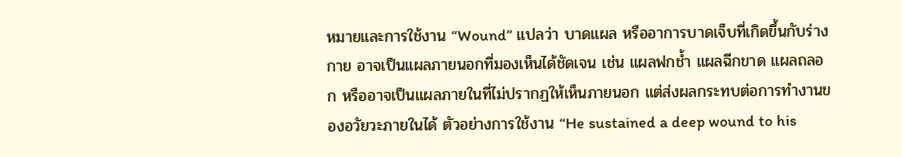หมายและการใช้งาน “Wound” แปลว่า บาดแผล หรืออาการบาดเจ็บที่เกิดขึ้นกับร่างกาย อาจเป็นแผลภายนอกที่มองเห็นได้ชัดเจน เช่น แผลฟกช้ำ แผลฉีกขาด แผลถลอก หรืออาจเป็นแผลภายในที่ไม่ปรากฏให้เห็นภายนอก แต่ส่งผลกระทบต่อการทำงานของอวัยวะภายในได้ ตัวอย่างการใช้งาน “He sustained a deep wound to his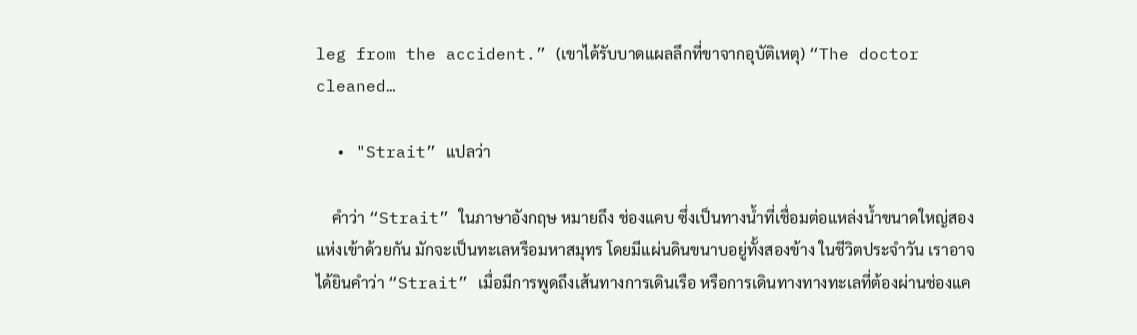leg from the accident.” (เขาได้รับบาดแผลลึกที่ขาจากอุบัติเหตุ) “The doctor cleaned…

  • "Strait” แปลว่า

    คำว่า “Strait” ในภาษาอังกฤษ หมายถึง ช่องแคบ ซึ่งเป็นทางน้ำที่เชื่อมต่อแหล่งน้ำขนาดใหญ่สองแห่งเข้าด้วยกัน มักจะเป็นทะเลหรือมหาสมุทร โดยมีแผ่นดินขนาบอยู่ทั้งสองข้าง ในชีวิตประจำวัน เราอาจได้ยินคำว่า “Strait” เมื่อมีการพูดถึงเส้นทางการเดินเรือ หรือการเดินทางทางทะเลที่ต้องผ่านช่องแค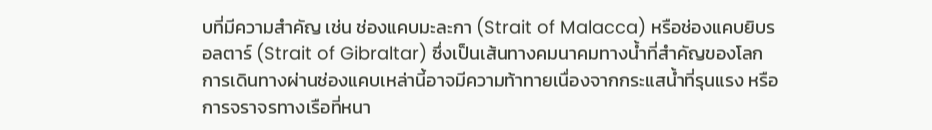บที่มีความสำคัญ เช่น ช่องแคบมะละกา (Strait of Malacca) หรือช่องแคบยิบรอลตาร์ (Strait of Gibraltar) ซึ่งเป็นเส้นทางคมนาคมทางน้ำที่สำคัญของโลก การเดินทางผ่านช่องแคบเหล่านี้อาจมีความท้าทายเนื่องจากกระแสน้ำที่รุนแรง หรือการจราจรทางเรือที่หนา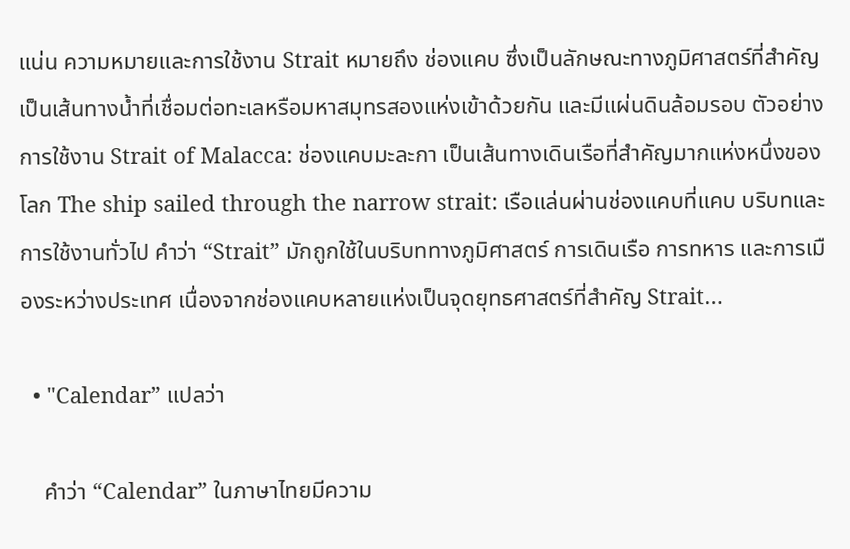แน่น ความหมายและการใช้งาน Strait หมายถึง ช่องแคบ ซึ่งเป็นลักษณะทางภูมิศาสตร์ที่สำคัญ เป็นเส้นทางน้ำที่เชื่อมต่อทะเลหรือมหาสมุทรสองแห่งเข้าด้วยกัน และมีแผ่นดินล้อมรอบ ตัวอย่างการใช้งาน Strait of Malacca: ช่องแคบมะละกา เป็นเส้นทางเดินเรือที่สำคัญมากแห่งหนึ่งของโลก The ship sailed through the narrow strait: เรือแล่นผ่านช่องแคบที่แคบ บริบทและการใช้งานทั่วไป คำว่า “Strait” มักถูกใช้ในบริบททางภูมิศาสตร์ การเดินเรือ การทหาร และการเมืองระหว่างประเทศ เนื่องจากช่องแคบหลายแห่งเป็นจุดยุทธศาสตร์ที่สำคัญ Strait…

  • "Calendar” แปลว่า

    คำว่า “Calendar” ในภาษาไทยมีความ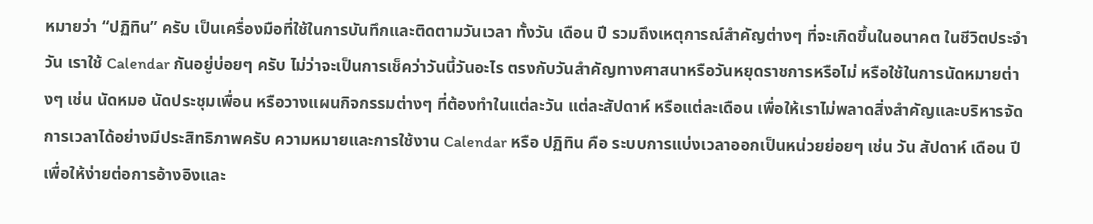หมายว่า “ปฏิทิน” ครับ เป็นเครื่องมือที่ใช้ในการบันทึกและติดตามวันเวลา ทั้งวัน เดือน ปี รวมถึงเหตุการณ์สำคัญต่างๆ ที่จะเกิดขึ้นในอนาคต ในชีวิตประจำวัน เราใช้ Calendar กันอยู่บ่อยๆ ครับ ไม่ว่าจะเป็นการเช็คว่าวันนี้วันอะไร ตรงกับวันสำคัญทางศาสนาหรือวันหยุดราชการหรือไม่ หรือใช้ในการนัดหมายต่างๆ เช่น นัดหมอ นัดประชุมเพื่อน หรือวางแผนกิจกรรมต่างๆ ที่ต้องทำในแต่ละวัน แต่ละสัปดาห์ หรือแต่ละเดือน เพื่อให้เราไม่พลาดสิ่งสำคัญและบริหารจัดการเวลาได้อย่างมีประสิทธิภาพครับ ความหมายและการใช้งาน Calendar หรือ ปฏิทิน คือ ระบบการแบ่งเวลาออกเป็นหน่วยย่อยๆ เช่น วัน สัปดาห์ เดือน ปี เพื่อให้ง่ายต่อการอ้างอิงและ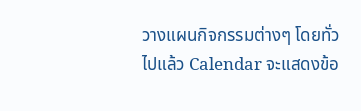วางแผนกิจกรรมต่างๆ โดยทั่วไปแล้ว Calendar จะแสดงข้อ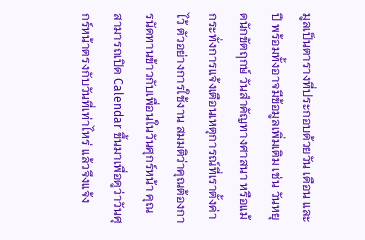มูลเป็นตารางที่ประกอบด้วยวัน เดือน และปี พร้อมทั้งอาจมีข้อมูลเพิ่มเติม เช่น วันหยุดนักขัตฤกษ์ วันสำคัญทางศาสนา หรือแม้กระทั่งการแจ้งเตือนเหตุการณ์ที่เราตั้งค่าไว้ ตัวอย่างการใช้งาน สมมติว่าคุณต้องการนัดทานข้าวกับเพื่อนในวันศุกร์หน้า คุณสามารถเปิด Calendar ขึ้นมาเพื่อดูว่าวันศุกร์หน้าตรงกับวันที่เท่าไหร่ แล้วจึงแจ้ง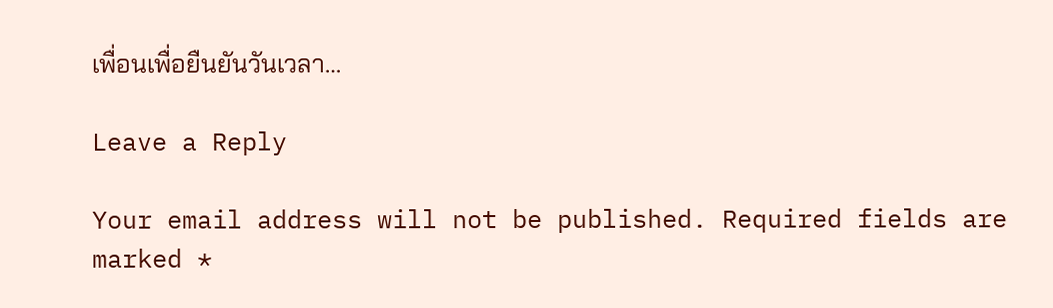เพื่อนเพื่อยืนยันวันเวลา…

Leave a Reply

Your email address will not be published. Required fields are marked *